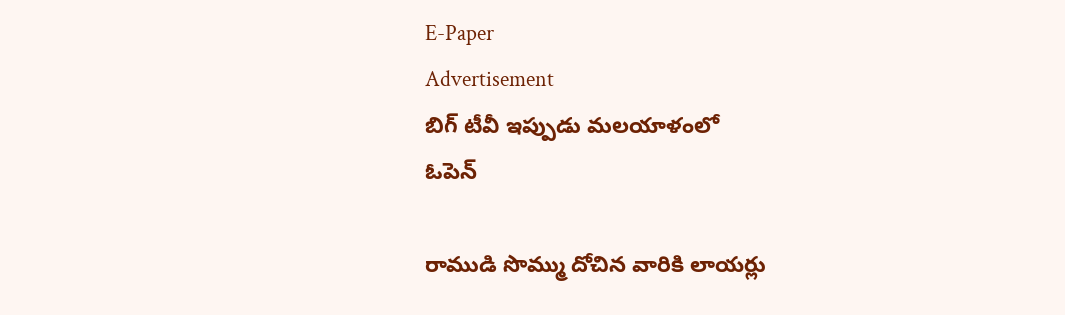E-Paper
Advertisement
బిగ్ టీవీ ఇప్పుడు మలయాళంలో
ఓపెన్

రాముడి సొమ్ము దోచిన వారికి లాయర్లు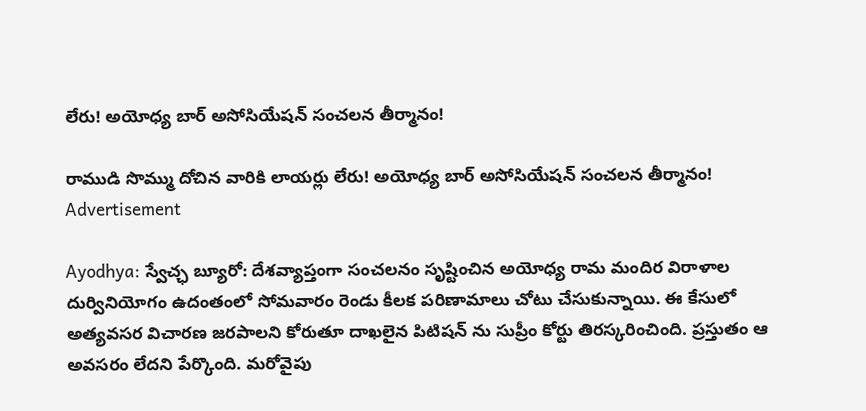లేరు! అయోధ్య బార్ అసోసియేషన్ సంచలన తీర్మానం!

రాముడి సొమ్ము దోచిన వారికి లాయర్లు లేరు! అయోధ్య బార్ అసోసియేషన్ సంచలన తీర్మానం!
Advertisement

Ayodhya: స్వేచ్ఛ బ్యూరో: దేశవ్యాప్తంగా సంచలనం సృష్టించిన అయోధ్య రామ మందిర విరాళాల దుర్వినియోగం ఉదంతంలో సోమవారం రెండు కీలక పరిణామాలు చోటు చేసుకున్నాయి. ఈ కేసులో అత్యవసర విచారణ జరపాలని కోరుతూ దాఖలైన పిటిషన్ ను సుప్రీం కోర్టు తిరస్కరించింది. ప్రస్తుతం ఆ అవసరం లేదని పేర్కొంది. మరోవైపు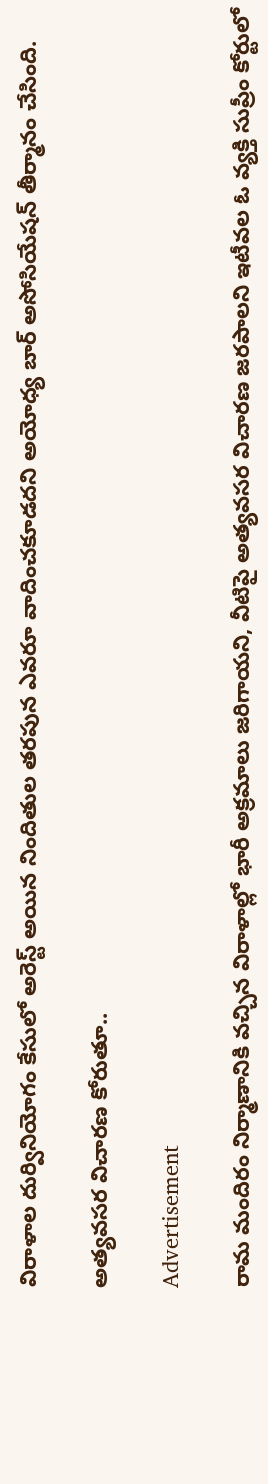విరాళాల దుర్వినియోగం కేసులో అరెస్ట్ అయిన నిందితుల తరపున ఎవరూ వాదించకూడదని అయోధ్య బార్ అసోసియేషన్ తీర్మానం చేసింది.

అత్యవసర విచారణ కోరుతూ..

Advertisement

రామ మందిరం నిర్మాణానికి వచ్చిన విరాళాల్లో భారీ అక్రమాలు జరిగాయని, వీటిపై అత్యవసర విచారణ జరపాలని ఇటీవల ఓ వ్యక్తి సుప్రీం కోర్టులో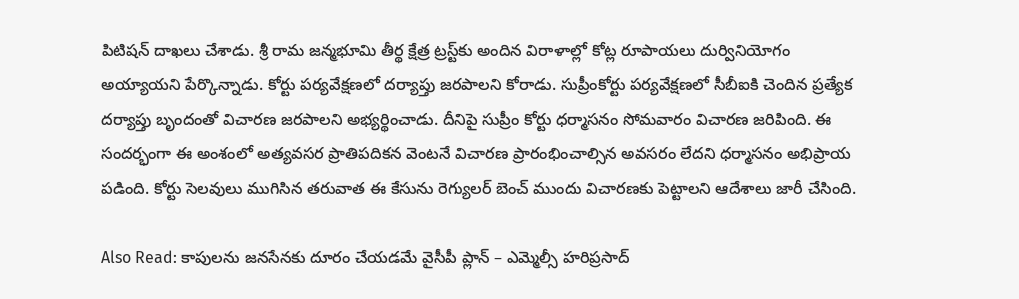పిటిషన్ దాఖలు చేశాడు. శ్రీ రామ జన్మభూమి తీర్థ క్షేత్ర ట్రస్ట్‌కు అందిన విరాళాల్లో కోట్ల రూపాయలు దుర్వినియోగం అయ్యాయని పేర్కొన్నాడు. కోర్టు పర్యవేక్షణలో దర్యాప్తు జరపాలని కోరాడు. సుప్రీంకోర్టు పర్యవేక్షణలో సీబీఐకి చెందిన ప్రత్యేక దర్యాప్తు బృందంతో విచారణ జరపాలని అభ్యర్థించాడు. దీనిపై సుప్రీం కోర్టు ధర్మాసనం సోమవారం విచారణ జరిపింది. ఈ సందర్భంగా ఈ అంశంలో అత్యవసర ప్రాతిపదికన వెంటనే విచారణ ప్రారంభించాల్సిన అవసరం లేదని ధర్మాసనం అభిప్రాయ పడింది. కోర్టు సెలవులు ముగిసిన తరువాత ఈ కేసును రెగ్యులర్ బెంచ్ ముందు విచారణకు పెట్టాలని ఆదేశాలు జారీ చేసింది.

Also Read: కాపులను జనసేనకు దూరం చేయడమే వైసీపీ ప్లాన్ – ఎమ్మెల్సీ హరిప్రసాద్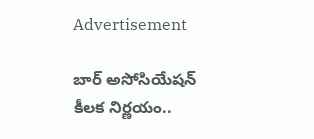Advertisement

బార్ అసోసియేషన్ కీలక నిర్ణయం..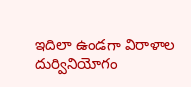ఇదిలా ఉండగా విరాళాల దుర్వినియోగం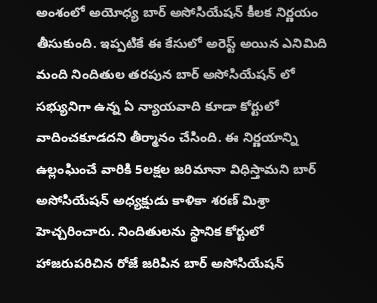అంశంలో అయోధ్య బార్ అసోసియేషన్ కీలక నిర్ణయం తీసుకుంది. ఇప్పటికే ఈ కేసులో అరెస్ట్ అయిన ఎనిమిది మంది నిందితుల తరపున బార్ అసోసియేషన్ లో సభ్యునిగా ఉన్న ఏ న్యాయవాది కూడా కోర్టులో వాదించకూడదని తీర్మానం చేసింది. ఈ నిర్ణయాన్ని ఉల్లంఘించే వారికి 5లక్షల జరిమానా విధిస్తామని బార్ అసోసియేషన్ అధ్యక్షుడు కాళికా శరణ్ మిశ్రా హెచ్చరించారు. నిందితులను స్థానిక కోర్టులో హాజరుపరిచిన రోజే జరిపిన బార్ అసోసియేషన్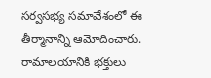సర్వసభ్య సమావేశంలో ఈ తీర్మానాన్ని ఆమోదించారు. రామాలయానికి భక్తులు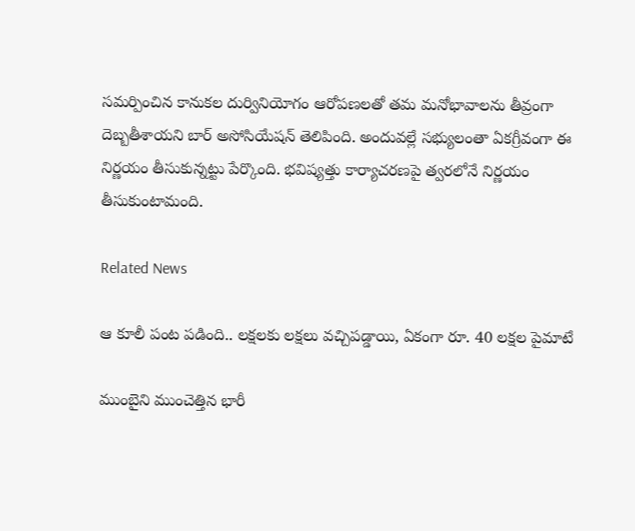సమర్పించిన కానుకల దుర్వినియోగం ఆరోపణలతో తమ మనోభావాలను తీవ్రంగా దెబ్బతీశాయని బార్ అసోసియేషన్ తెలిపింది. అందువల్లే సభ్యులంతా ఏకగ్రీవంగా ఈ నిర్ణయం తీసుకున్నట్టు పేర్కొంది. భవిష్యత్తు కార్యాచరణపై త్వరలోనే నిర్ణయం తీసుకుంటామంది.

Related News

ఆ కూలీ పంట పడింది.. లక్షలకు లక్షలు వచ్చిపడ్డాయి, ఏకంగా రూ. 40 లక్షల పైమాటే

ముంబైని ముంచెత్తిన భారీ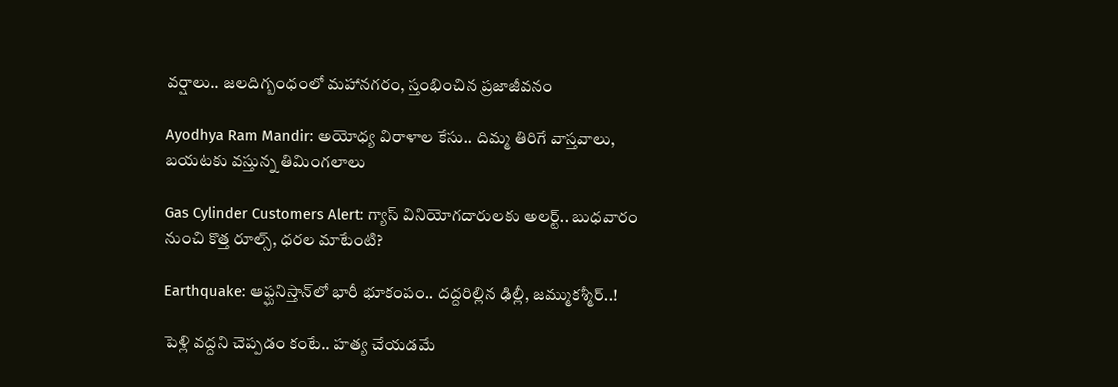వర్షాలు.. జలదిగ్బంధంలో మహానగరం, స్తంభించిన ప్రజాజీవనం

Ayodhya Ram Mandir: అయోధ్య విరాళాల కేసు.. దిమ్మ తిరిగే వాస్తవాలు, బయటకు వస్తున్న తిమింగలాలు

Gas Cylinder Customers Alert: గ్యాస్ వినియోగదారులకు అలర్ట్.. బుధవారం నుంచి కొత్త రూల్స్, ధరల మాటేంటి?

Earthquake: ఆఫ్ఘనిస్తాన్‌లో భారీ భూకంపం.. దద్దరిల్లిన ఢిల్లీ, జమ్ముకశ్మీర్..!

పెళ్లి వద్దని చెప్పడం కంటే.. హత్య చేయడమే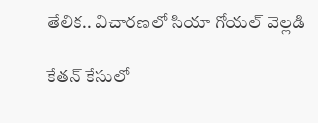తేలిక.. విచారణలో సియా గోయల్ వెల్లడి

కేతన్ కేసులో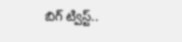బిగ్ ట్విస్ట్..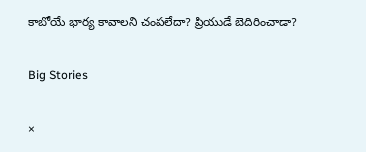కాబోయే భార్య కావాలని చంపలేదా? ప్రియుడే బెదిరించాడా?

Big Stories

×